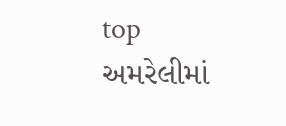top
અમરેલીમાં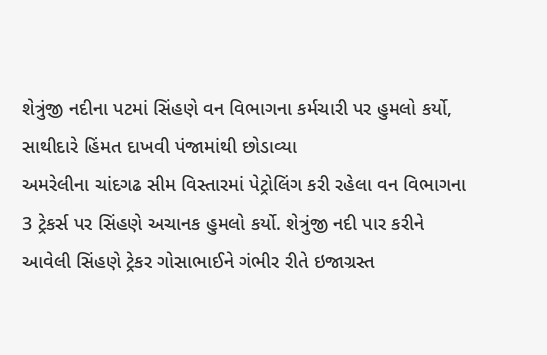શેત્રુંજી નદીના પટમાં સિંહણે વન વિભાગના કર્મચારી પર હુમલો કર્યો, સાથીદારે હિંમત દાખવી પંજામાંથી છોડાવ્યા
અમરેલીના ચાંદગઢ સીમ વિસ્તારમાં પેટ્રોલિંગ કરી રહેલા વન વિભાગના 3 ટ્રેકર્સ પર સિંહણે અચાનક હુમલો કર્યો. શેત્રુંજી નદી પાર કરીને આવેલી સિંહણે ટ્રેકર ગોસાભાઈને ગંભીર રીતે ઇજાગ્રસ્ત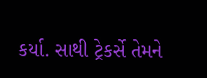કર્યા. સાથી ટ્રેકર્સે તેમને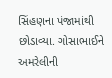સિંહણના પંજામાંથી છોડાવ્યા. ગોસાભાઈને અમરેલીની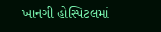ખાનગી હોસ્પિટલમાં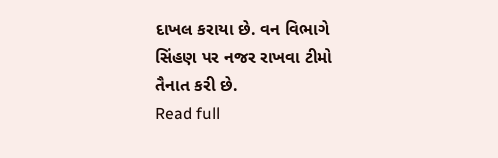દાખલ કરાયા છે. વન વિભાગે સિંહણ પર નજર રાખવા ટીમો તૈનાત કરી છે.
Read full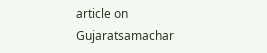article on Gujaratsamachar